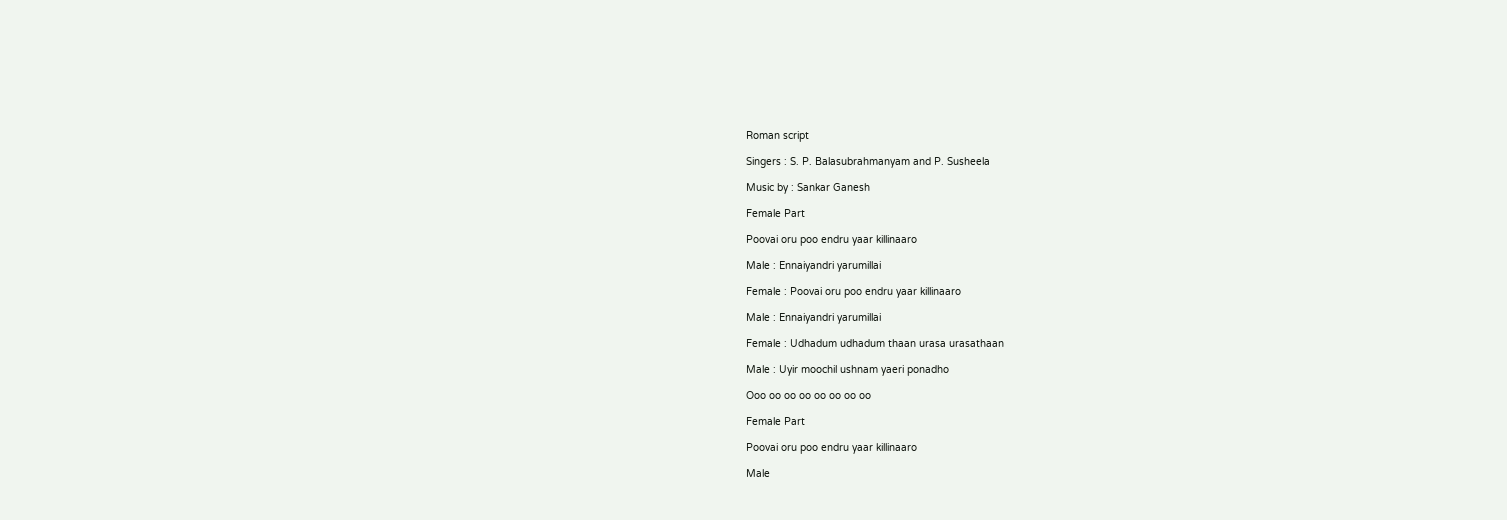Roman script

Singers : S. P. Balasubrahmanyam and P. Susheela

Music by : Sankar Ganesh

Female Part

Poovai oru poo endru yaar killinaaro

Male : Ennaiyandri yarumillai

Female : Poovai oru poo endru yaar killinaaro

Male : Ennaiyandri yarumillai

Female : Udhadum udhadum thaan urasa urasathaan

Male : Uyir moochil ushnam yaeri ponadho

Ooo oo oo oo oo oo oo oo

Female Part

Poovai oru poo endru yaar killinaaro

Male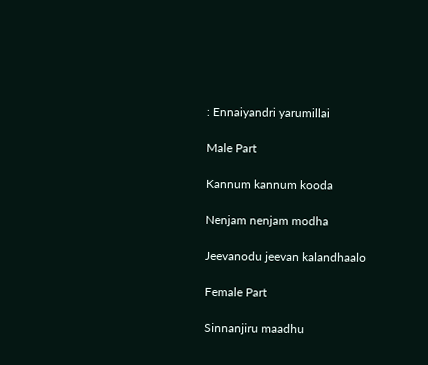: Ennaiyandri yarumillai

Male Part

Kannum kannum kooda

Nenjam nenjam modha

Jeevanodu jeevan kalandhaalo

Female Part

Sinnanjiru maadhu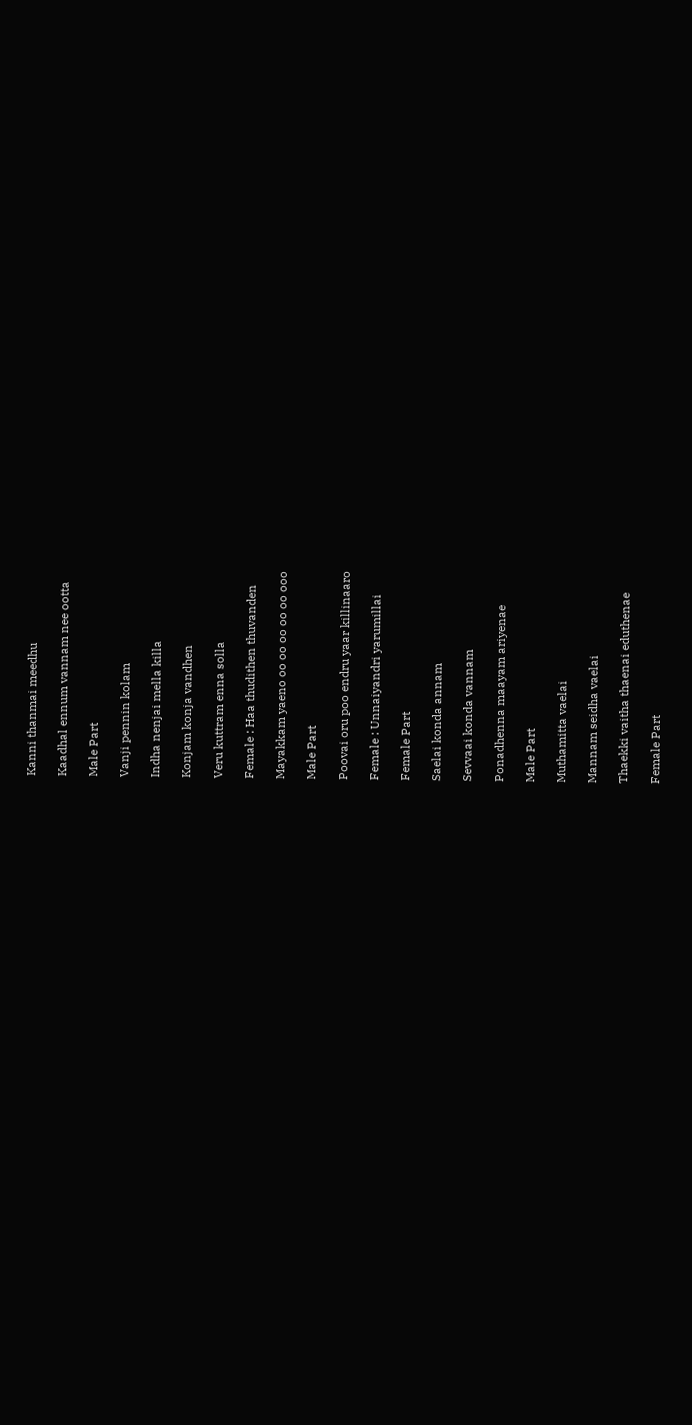Kanni thanmai meedhu

Kaadhal ennum vannam nee ootta

Male Part

Vanji pennin kolam

Indha nenjai mella killa

Konjam konja vandhen

Veru kuttram enna solla

Female : Haa thudithen thuvanden

Mayakkam yaeno oo oo oo oo oo ooo

Male Part

Poovai oru poo endru yaar killinaaro

Female : Unnaiyandri yarumillai

Female Part

Saelai konda annam

Sevvaai konda vannam

Ponadhenna maayam ariyenae

Male Part

Muthamitta vaelai

Mannam seidha vaelai

Thaekki vaitha thaenai eduthenae

Female Part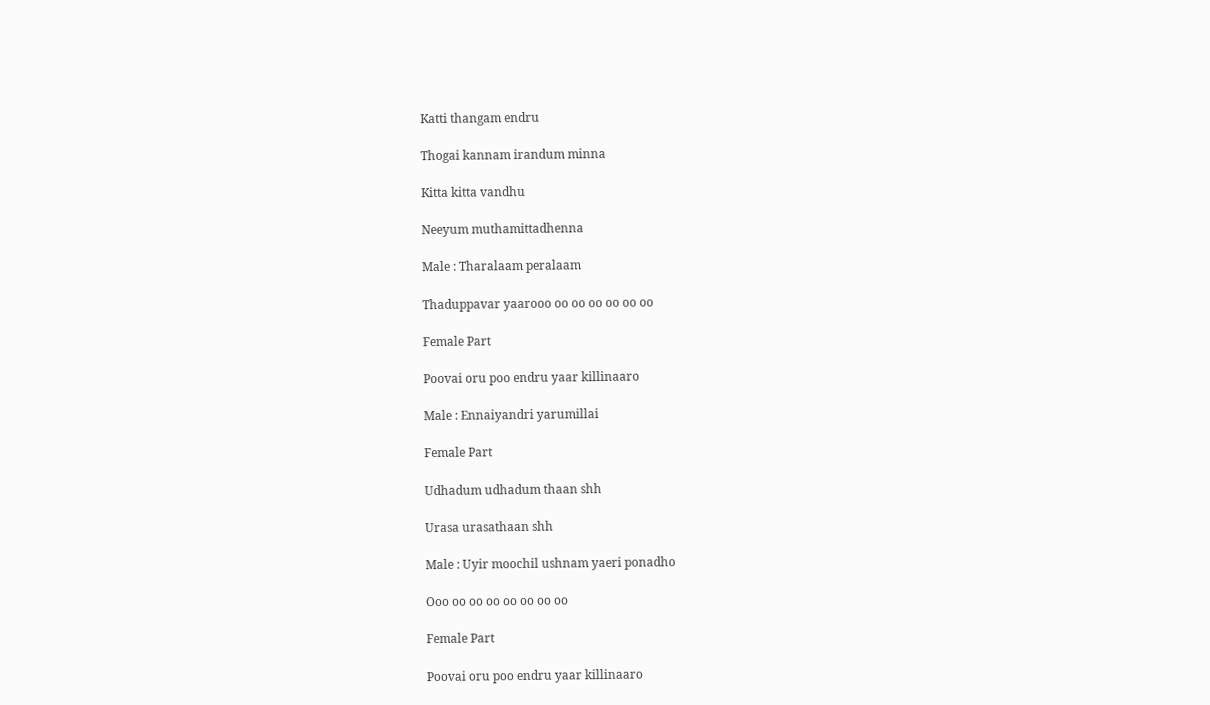Katti thangam endru

Thogai kannam irandum minna

Kitta kitta vandhu

Neeyum muthamittadhenna

Male : Tharalaam peralaam

Thaduppavar yaarooo oo oo oo oo oo oo

Female Part

Poovai oru poo endru yaar killinaaro

Male : Ennaiyandri yarumillai

Female Part

Udhadum udhadum thaan shh

Urasa urasathaan shh

Male : Uyir moochil ushnam yaeri ponadho

Ooo oo oo oo oo oo oo oo

Female Part

Poovai oru poo endru yaar killinaaro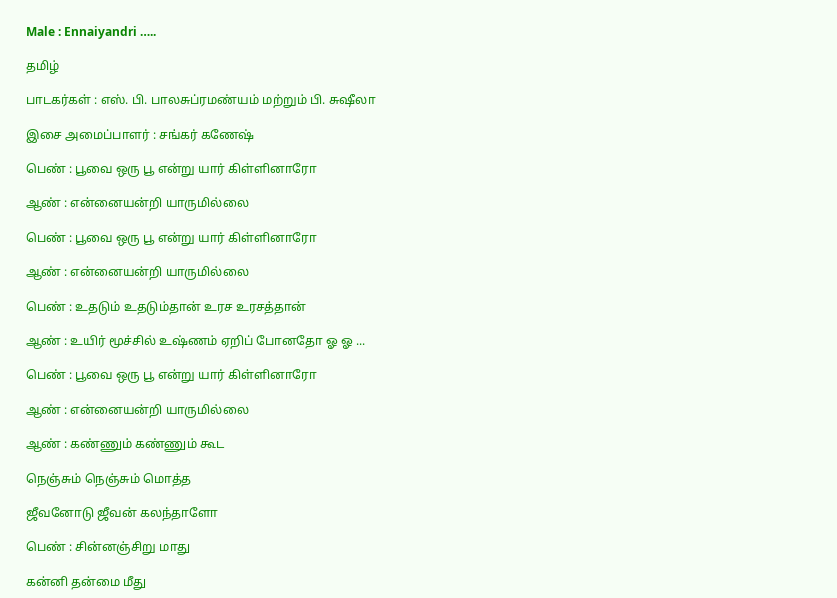Male : Ennaiyandri …..

தமிழ்

பாடகர்கள் : எஸ். பி. பாலசுப்ரமண்யம் மற்றும் பி. சுஷீலா

இசை அமைப்பாளர் : சங்கர் கணேஷ்

பெண் : பூவை ஒரு பூ என்று யார் கிள்ளினாரோ

ஆண் : என்னையன்றி யாருமில்லை

பெண் : பூவை ஒரு பூ என்று யார் கிள்ளினாரோ

ஆண் : என்னையன்றி யாருமில்லை

பெண் : உதடும் உதடும்தான் உரச உரசத்தான்

ஆண் : உயிர் மூச்சில் உஷ்ணம் ஏறிப் போனதோ ஓ ஓ ...

பெண் : பூவை ஒரு பூ என்று யார் கிள்ளினாரோ

ஆண் : என்னையன்றி யாருமில்லை

ஆண் : கண்ணும் கண்ணும் கூட

நெஞ்சும் நெஞ்சும் மொத்த

ஜீவனோடு ஜீவன் கலந்தாளோ

பெண் : சின்னஞ்சிறு மாது

கன்னி தன்மை மீது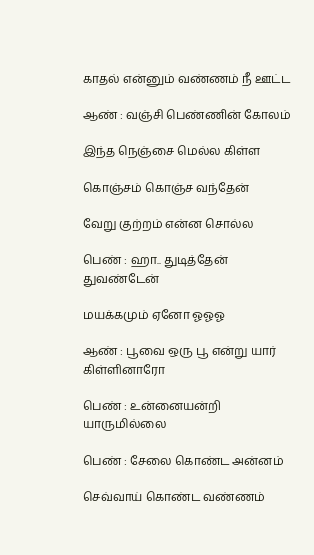காதல் என்னும் வண்ணம் நீ ஊட்ட

ஆண் : வஞ்சி பெண்ணின் கோலம்

இந்த நெஞ்சை மெல்ல கிள்ள

கொஞ்சம் கொஞ்ச வந்தேன்

வேறு குற்றம் என்ன சொல்ல

பெண் : ஹா.. துடித்தேன் துவண்டேன்

மயக்கமும் ஏனோ ஓஓஓ

ஆண் : பூவை ஒரு பூ என்று யார் கிள்ளினாரோ

பெண் : உன்னையன்றி யாருமில்லை

பெண் : சேலை கொண்ட அன்னம்

செவ்வாய் கொண்ட வண்ணம்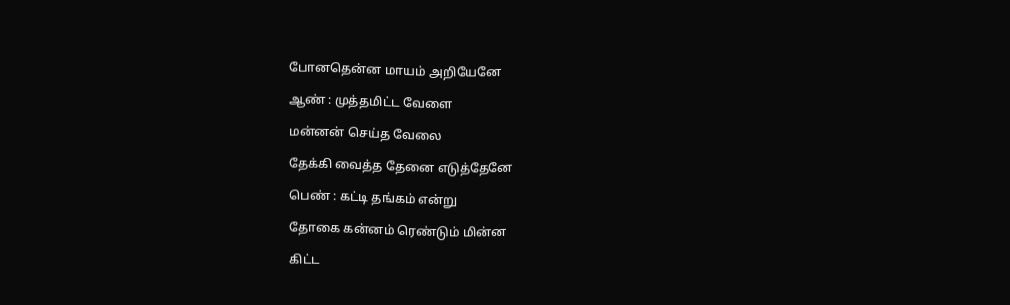போனதென்ன மாயம் அறியேனே

ஆண் : முத்தமிட்ட வேளை

மன்னன் செய்த வேலை

தேக்கி வைத்த தேனை எடுத்தேனே

பெண் : கட்டி தங்கம் என்று

தோகை கன்னம் ரெண்டும் மின்ன

கிட்ட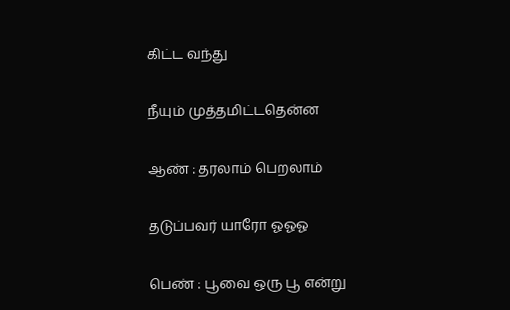கிட்ட வந்து

நீயும் முத்தமிட்டதென்ன

ஆண் : தரலாம் பெறலாம்

தடுப்பவர் யாரோ ஓஓஓ

பெண் : பூவை ஒரு பூ என்று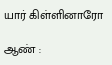யார் கிள்ளினாரோ

ஆண் :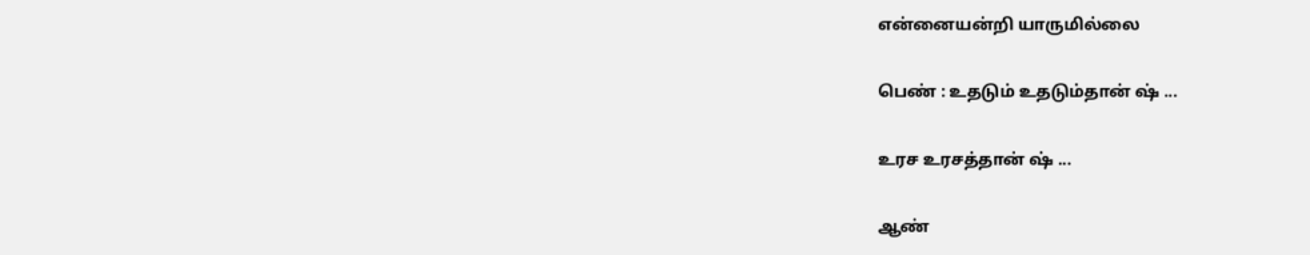என்னையன்றி யாருமில்லை

பெண் : உதடும் உதடும்தான் ஷ் ...

உரச உரசத்தான் ஷ் ...

ஆண்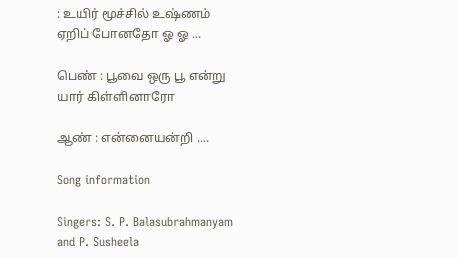: உயிர் மூச்சில் உஷ்ணம் ஏறிப் போனதோ ஓ ஓ ...

பெண் : பூவை ஒரு பூ என்று யார் கிள்ளினாரோ

ஆண் : என்னையன்றி ....

Song information

Singers: S. P. Balasubrahmanyam and P. Susheela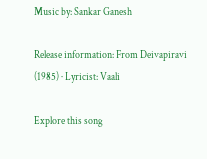Music by: Sankar Ganesh

Release information: From Deivapiravi (1985) · Lyricist: Vaali

Explore this song